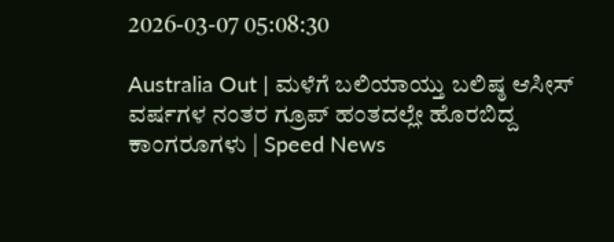2026-03-07 05:08:30

Australia Out | ಮಳೆಗೆ ಬಲಿಯಾಯ್ತು ಬಲಿಷ್ಠ ಆಸೀಸ್ ವರ್ಷಗಳ ನಂತರ ಗ್ರೂಪ್ ಹಂತದಲ್ಲೇ ಹೊರಬಿದ್ದ ಕಾಂಗರೂಗಳು | Speed News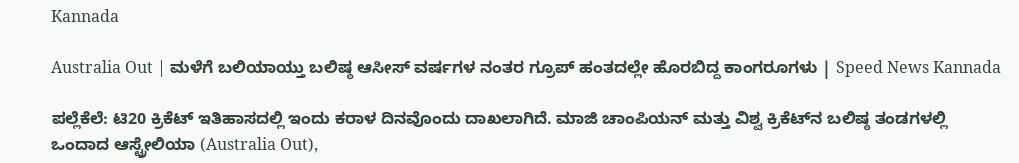Kannada

Australia Out | ಮಳೆಗೆ ಬಲಿಯಾಯ್ತು ಬಲಿಷ್ಠ ಆಸೀಸ್ ವರ್ಷಗಳ ನಂತರ ಗ್ರೂಪ್ ಹಂತದಲ್ಲೇ ಹೊರಬಿದ್ದ ಕಾಂಗರೂಗಳು | Speed News Kannada

ಪಲ್ಲೆಕೆಲೆ: ಟಿ20 ಕ್ರಿಕೆಟ್ ಇತಿಹಾಸದಲ್ಲಿ ಇಂದು ಕರಾಳ ದಿನವೊಂದು ದಾಖಲಾಗಿದೆ. ಮಾಜಿ ಚಾಂಪಿಯನ್ ಮತ್ತು ವಿಶ್ವ ಕ್ರಿಕೆಟ್‌ನ ಬಲಿಷ್ಠ ತಂಡಗಳಲ್ಲಿ ಒಂದಾದ ಆಸ್ಟ್ರೇಲಿಯಾ (Australia Out),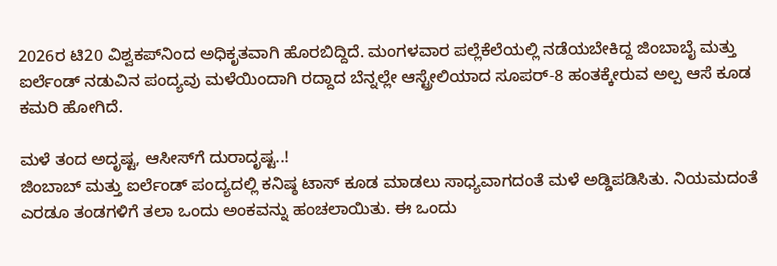2026ರ ಟಿ20 ವಿಶ್ವಕಪ್‌ನಿಂದ ಅಧಿಕೃತವಾಗಿ ಹೊರಬಿದ್ದಿದೆ. ಮಂಗಳವಾರ ಪಲ್ಲೆಕೆಲೆಯಲ್ಲಿ ನಡೆಯಬೇಕಿದ್ದ ಜಿಂಬಾಬೈ ಮತ್ತು ಐರ್ಲೆಂಡ್ ನಡುವಿನ ಪಂದ್ಯವು ಮಳೆಯಿಂದಾಗಿ ರದ್ದಾದ ಬೆನ್ನಲ್ಲೇ ಆಸ್ಟ್ರೇಲಿಯಾದ ಸೂಪರ್-8 ಹಂತಕ್ಕೇರುವ ಅಲ್ಪ ಆಸೆ ಕೂಡ ಕಮರಿ ಹೋಗಿದೆ.

ಮಳೆ ತಂದ ಅದೃಷ್ಟ, ಆಸೀಸ್‌ಗೆ ದುರಾದೃಷ್ಟ..!
ಜಿಂಬಾಬ್‌ ಮತ್ತು ಐರ್ಲೆಂಡ್ ಪಂದ್ಯದಲ್ಲಿ ಕನಿಷ್ಠ ಟಾಸ್ ಕೂಡ ಮಾಡಲು ಸಾಧ್ಯವಾಗದಂತೆ ಮಳೆ ಅಡ್ಡಿಪಡಿಸಿತು. ನಿಯಮದಂತೆ ಎರಡೂ ತಂಡಗಳಿಗೆ ತಲಾ ಒಂದು ಅಂಕವನ್ನು ಹಂಚಲಾಯಿತು. ಈ ಒಂದು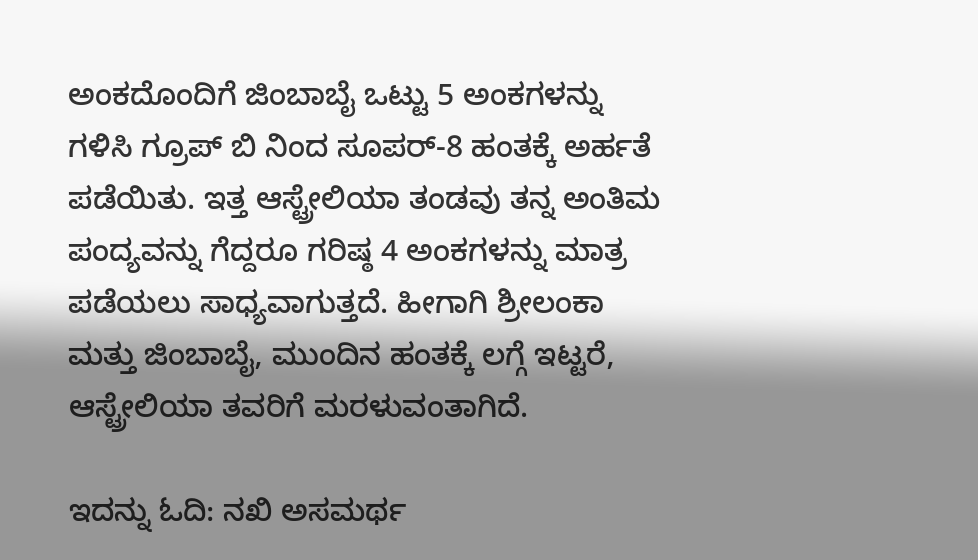ಅಂಕದೊಂದಿಗೆ ಜಿಂಬಾಬೈ ಒಟ್ಟು 5 ಅಂಕಗಳನ್ನು ಗಳಿಸಿ ಗ್ರೂಪ್ ಬಿ ನಿಂದ ಸೂಪರ್-8 ಹಂತಕ್ಕೆ ಅರ್ಹತೆ ಪಡೆಯಿತು. ಇತ್ತ ಆಸ್ಟ್ರೇಲಿಯಾ ತಂಡವು ತನ್ನ ಅಂತಿಮ ಪಂದ್ಯವನ್ನು ಗೆದ್ದರೂ ಗರಿಷ್ಠ 4 ಅಂಕಗಳನ್ನು ಮಾತ್ರ ಪಡೆಯಲು ಸಾಧ್ಯವಾಗುತ್ತದೆ. ಹೀಗಾಗಿ ಶ್ರೀಲಂಕಾ ಮತ್ತು ಜಿಂಬಾಬೈ, ಮುಂದಿನ ಹಂತಕ್ಕೆ ಲಗ್ಗೆ ಇಟ್ಟರೆ, ಆಸ್ಟ್ರೇಲಿಯಾ ತವರಿಗೆ ಮರಳುವಂತಾಗಿದೆ.

ಇದನ್ನು ಓದಿ: ನಖಿ ಅಸಮರ್ಥ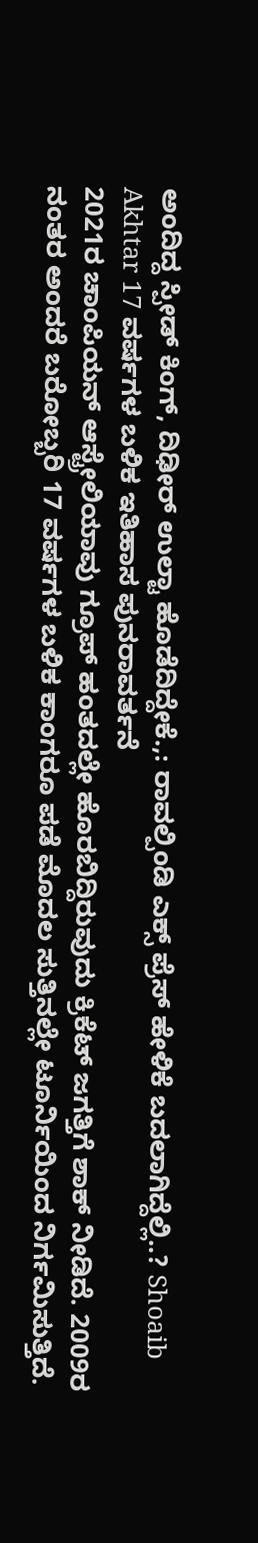ಅಂದಿದ್ದ ಸ್ಪೀಡ್ ಕಿಂಗ್, ದಿಢೀರ್ ಉಲ್ಟಾ ಹೊಡೆದಿದ್ದೇಕೆ.,: ರಾವಲ್ಪಿಂಡಿ ಎಕ್ಸ್‌ ಪ್ರೆಸ್ ಹೇಳಿಕೆ ಬದಲಾಗಿದ್ದೆಲ್ಲಿ..? Shoaib Akhtar 17 ವರ್ಷಗಳ ಬಳಿಕ ಇತಿಹಾಸ ಪುನರಾವರ್ತನೆ
2021ರ ಚಾಂಪಿಯನ್ ಆಸ್ಟ್ರೇಲಿಯಾವು ಗ್ರೂಪ್ ಹಂತದಲ್ಲೇ ಹೊರಬಿದ್ದಿರುವುದು ಕ್ರಿಕೆಟ್ ಜಗತ್ತಿಗೆ ಶಾಕ್ ನೀಡಿದೆ. 2009ರ ನಂತರ ಅಂದರೆ ಬರೋಬ್ಬರಿ 17 ವರ್ಷಗಳ ಬಳಿಕ ಕಾಂಗರೂ ಪಡೆ ಮೊದಲ ಸುತ್ತಿನಲ್ಲೇ ಟೂರ್ನಿಯಿಂದ ನಿರ್ಗಮಿಸುತ್ತಿದೆ.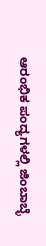ಆರಂಭಿಕ ಪಂದ್ಯಗಳಲ್ಲಿ ಜಿಂಬಾಬ್ಳೆ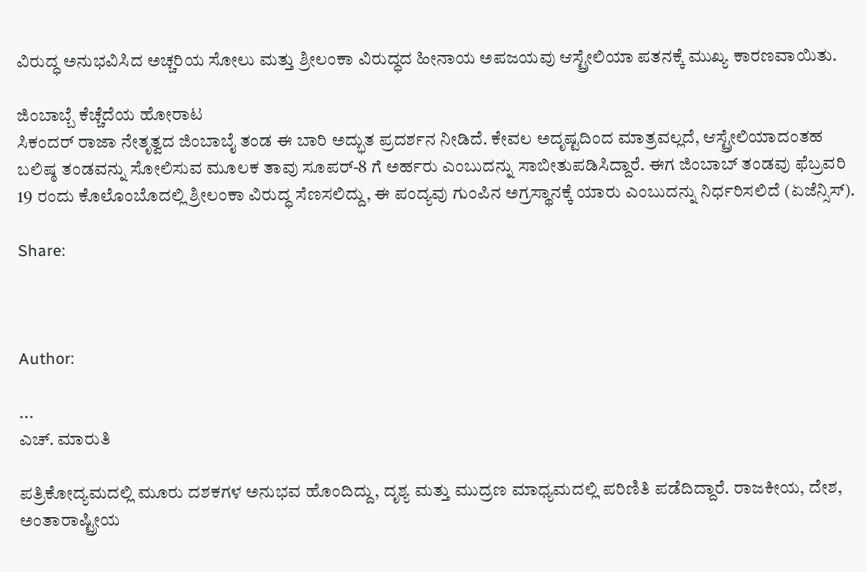ವಿರುದ್ಧ ಅನುಭವಿಸಿದ ಅಚ್ಚರಿಯ ಸೋಲು ಮತ್ತು ಶ್ರೀಲಂಕಾ ವಿರುದ್ಧದ ಹೀನಾಯ ಅಪಜಯವು ಆಸ್ಟ್ರೇಲಿಯಾ ಪತನಕ್ಕೆ ಮುಖ್ಯ ಕಾರಣವಾಯಿತು.

ಜಿಂಬಾಬ್ಬೆ ಕೆಚ್ಚೆದೆಯ ಹೋರಾಟ
ಸಿಕಂದ‌ರ್ ರಾಜಾ ನೇತೃತ್ವದ ಜಿಂಬಾಬೈ ತಂಡ ಈ ಬಾರಿ ಅದ್ಭುತ ಪ್ರದರ್ಶನ ನೀಡಿದೆ. ಕೇವಲ ಅದೃಷ್ಟದಿಂದ ಮಾತ್ರವಲ್ಲದೆ, ಆಸ್ಟ್ರೇಲಿಯಾದಂತಹ ಬಲಿಷ್ಠ ತಂಡವನ್ನು ಸೋಲಿಸುವ ಮೂಲಕ ತಾವು ಸೂಪರ್-8 ಗೆ ಅರ್ಹರು ಎಂಬುದನ್ನು ಸಾಬೀತುಪಡಿಸಿದ್ದಾರೆ. ಈಗ ಜಿಂಬಾಬ್‌ ತಂಡವು ಫೆಬ್ರವರಿ 19 ರಂದು ಕೊಲೊಂಬೊದಲ್ಲಿ ಶ್ರೀಲಂಕಾ ವಿರುದ್ಧ ಸೆಣಸಲಿದ್ದು, ಈ ಪಂದ್ಯವು ಗುಂಪಿನ ಅಗ್ರಸ್ಥಾನಕ್ಕೆ ಯಾರು ಎಂಬುದನ್ನು ನಿರ್ಧರಿಸಲಿದೆ (ಏಜೆನ್ಸಿಸ್).

Share:



Author:

...
ಎಚ್‌. ಮಾರುತಿ

ಪತ್ರಿಕೋದ್ಯಮದಲ್ಲಿ ಮೂರು ದಶಕಗಳ ಅನುಭವ ಹೊಂದಿದ್ದು, ದೃಶ್ಯ ಮತ್ತು ಮುದ್ರಣ ಮಾಧ್ಯಮದಲ್ಲಿ ಪರಿಣಿತಿ ಪಡೆದಿದ್ದಾರೆ. ರಾಜಕೀಯ, ದೇಶ, ಅಂತಾರಾಷ್ಟ್ರೀಯ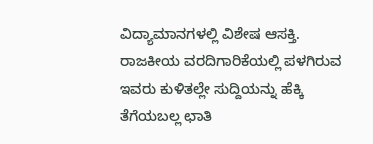ವಿದ್ಯಾಮಾನಗಳಲ್ಲಿ ವಿಶೇಷ ಆಸಕ್ತಿ. ರಾಜಕೀಯ ವರದಿಗಾರಿಕೆಯಲ್ಲಿ ಪಳಗಿರುವ ಇವರು ಕುಳಿತಲ್ಲೇ ಸುದ್ದಿಯನ್ನು ಹೆಕ್ಕಿ ತೆಗೆಯಬಲ್ಲ ಛಾತಿ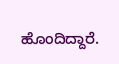ಹೊಂದಿದ್ದಾರೆ.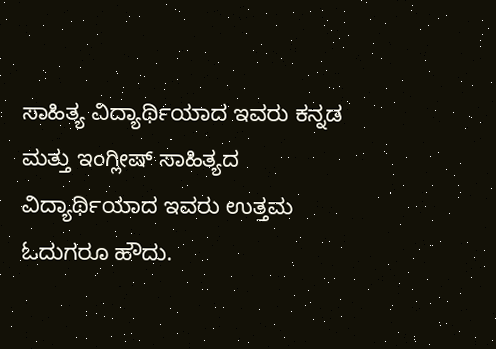ಸಾಹಿತ್ಯ ವಿದ್ಯಾರ್ಥಿಯಾದ ಇವರು ಕನ್ನಡ ಮತ್ತು ಇಂಗ್ಲೀಷ್‌ ಸಾಹಿತ್ಯದ ವಿದ್ಯಾರ್ಥಿಯಾದ ಇವರು ಉತ್ತಮ ಓದುಗರೂ ಹೌದು.